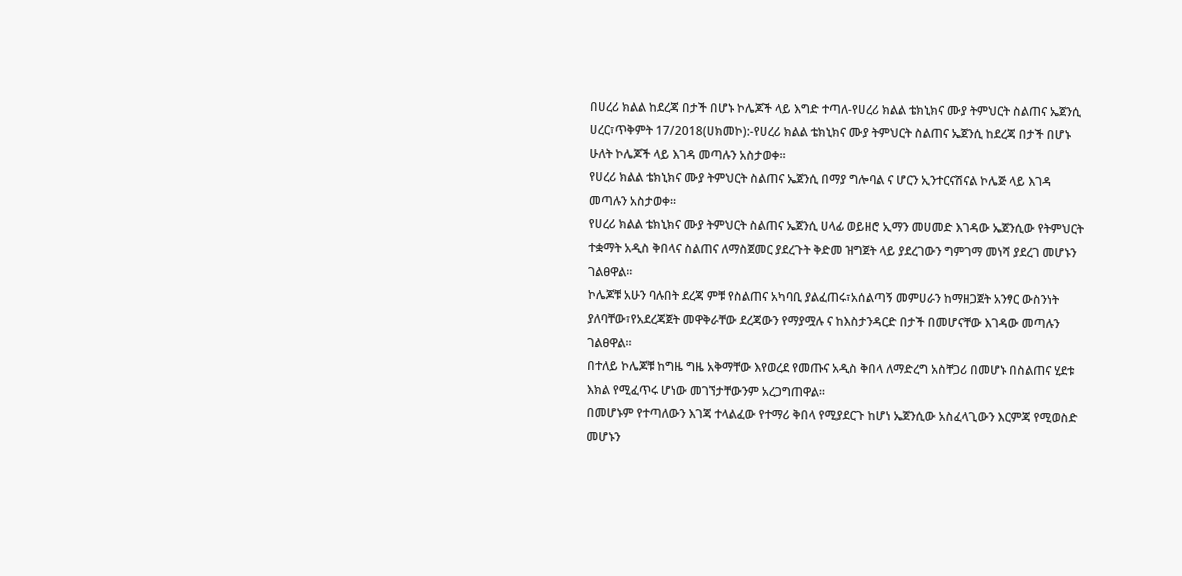በሀረሪ ክልል ከደረጃ በታች በሆኑ ኮሌጆች ላይ እግድ ተጣለ-የሀረሪ ክልል ቴክኒክና ሙያ ትምህርት ስልጠና ኤጀንሲ
ሀረር፣ጥቅምት 17/2018(ሀክመኮ):-የሀረሪ ክልል ቴክኒክና ሙያ ትምህርት ስልጠና ኤጀንሲ ከደረጃ በታች በሆኑ ሁለት ኮሌጆች ላይ እገዳ መጣሉን አስታወቀ።
የሀረሪ ክልል ቴክኒክና ሙያ ትምህርት ስልጠና ኤጀንሲ በማያ ግሎባል ና ሆርን ኢንተርናሽናል ኮሌጅ ላይ እገዳ መጣሉን አስታወቀ።
የሀረሪ ክልል ቴክኒክና ሙያ ትምህርት ስልጠና ኤጀንሲ ሀላፊ ወይዘሮ ኢማን መሀመድ እገዳው ኤጀንሲው የትምህርት ተቋማት አዲስ ቅበላና ስልጠና ለማስጀመር ያደረጉት ቅድመ ዝግጀት ላይ ያደረገውን ግምገማ መነሻ ያደረገ መሆኑን ገልፀዋል።
ኮሌጆቹ አሁን ባሉበት ደረጃ ምቹ የስልጠና አካባቢ ያልፈጠሩ፣አሰልጣኝ መምሀራን ከማዘጋጀት አንፃር ውስንነት ያለባቸው፣የአደረጃጀት መዋቅራቸው ደረጃውን የማያሟሉ ና ከእስታንዳርድ በታች በመሆናቸው እገዳው መጣሉን ገልፀዋል።
በተለይ ኮሌጆቹ ከግዜ ግዜ አቅማቸው እየወረደ የመጡና አዲስ ቅበላ ለማድረግ አስቸጋሪ በመሆኑ በስልጠና ሂደቱ እክል የሚፈጥሩ ሆነው መገኘታቸውንም አረጋግጠዋል።
በመሆኑም የተጣለውን እገጃ ተላልፈው የተማሪ ቅበላ የሚያደርጉ ከሆነ ኤጀንሲው አስፈላጊውን እርምጃ የሚወስድ መሆኑን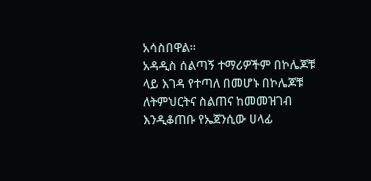አሳስበዋል።
አዳዲስ ሰልጣኝ ተማሪዎችም በኮሌጆቹ ላይ እገዳ የተጣለ በመሆኑ በኮሌጆቹ ለትምህርትና ስልጠና ከመመዝገብ እንዲቆጠቡ የኤጀንሲው ሀላፊ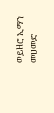ወይዘሮ ኢማን መሀመድ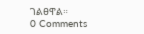ገልፀዋል።
0 Comments